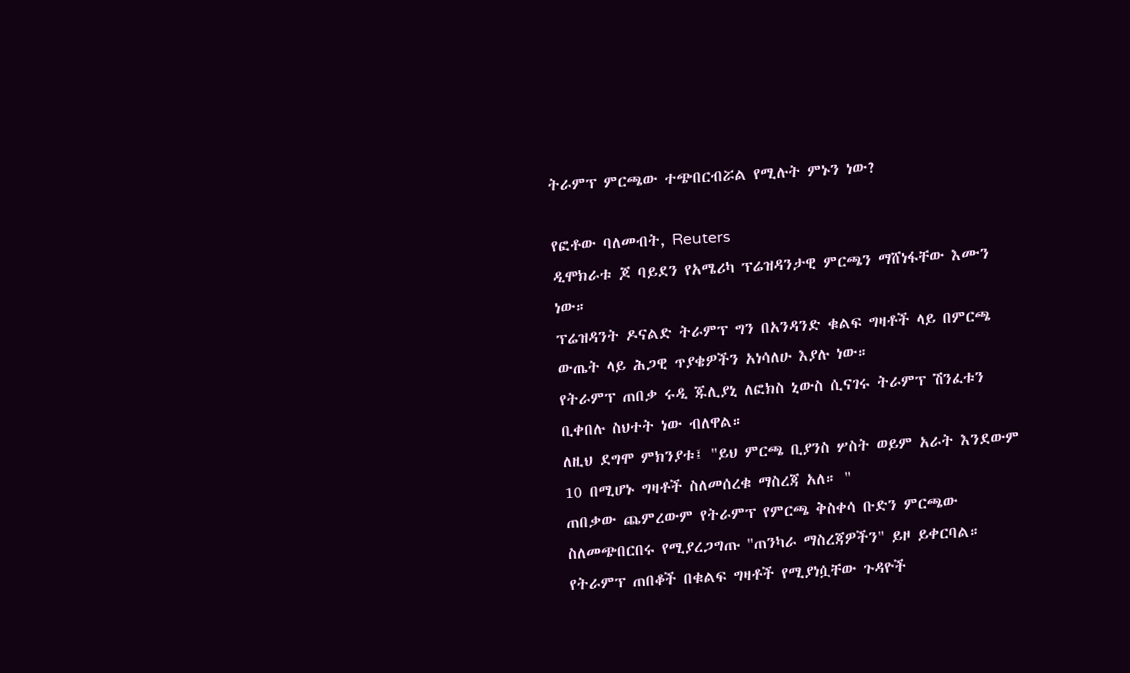ትራምፕ ምርጫው ተጭበርብሯል የሚሉት ምኑን ነው?

የፎቶው ባለመብት, Reuters
ዲሞክራቱ ጆ ባይደን የአሜሪካ ፕሬዝዳንታዊ ምርጫን ማሸነፋቸው እሙን ነው።
ፕሬዝዳንት ዶናልድ ትራምፕ ግን በአንዳንድ ቁልፍ ግዛቶች ላይ በምርጫ ውጤት ላይ ሕጋዊ ጥያቄዎችን አነሳለሁ እያሉ ነው።
የትራምፕ ጠበቃ ሩዲ ጁሊያኒ ለፎክስ ኒውስ ሲናገሩ ትራምፕ ሽንፈቱን ቢቀበሉ ስህተት ነው ብለዋል።
ለዚህ ደግሞ ምክንያቱ፤ "ይህ ምርጫ ቢያንስ ሦስት ወይም አራት እንደውም 10 በሚሆኑ ግዛቶች ስለመሰረቁ ማስረጃ አለ። "
ጠበቃው ጨምረውም የትራምፕ የምርጫ ቅስቀሳ ቡድን ምርጫው ስለመጭበርበሩ የሚያረጋግጡ "ጠንካራ ማስረጃዎችን" ይዞ ይቀርባል።
የትራምፕ ጠበቆች በቁልፍ ግዛቶች የሚያነሷቸው ጉዳዮች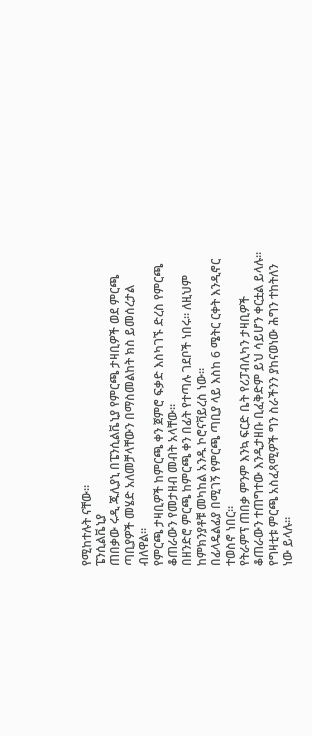የሚከተሉት ናቸው።
ፔንሲልቬኒያ
ጠበቃው ሩዲ ጁሊያኒ በፔንሲልቬኒያ የምርጫ ታዛቢዎች ወደ ምርጫ ጣቢያዎች መሄድ አለመቻላቸውን በማስመልከት ክስ ይመሰረታል ብለዋል።
የምርጫ ታዛቢዎች ከምርጫ ቀን ጀምሮ ፍቃድ እስካገኙ ድረስ የምርጫ ቆጠራውን የመታዘብ መብት አላቸው።
በዘንድሮ ምርጫ ከምርጫ ቀን በፊት የተጣሉ ገደቦች ነበሩ። ለዚህም ከምክንያቶቹ መካከል አንዱ ኮሮናቫይረስ ነው።
በፊላዴልፊያ በሚገኝ የምርጫ ጣቢያ ላይ እስከ 6 ሜትር ርቀት እንዲኖር ተወስኖ ነበር።
የትራምፕ ጠበቃ ምንም እንኳ ፍርድ ቤት የሪፓብሊካን ታዛቢዎች ቆጠራውን ተጠግተው እንዲታዘቡ ቢፈቅድም ይህ ሳይሆን ቀርቷል ይላሉ።
የግዛቲቱ ምርጫ አስፈጻሚዎች ግን ስራችንን ያከናወነው ሕግን ተከትለን ነው ይላሉ።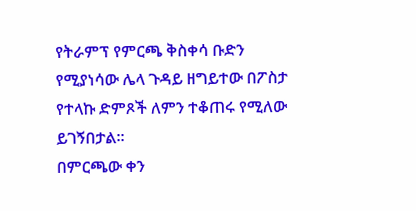የትራምፕ የምርጫ ቅስቀሳ ቡድን የሚያነሳው ሌላ ጉዳይ ዘግይተው በፖስታ የተላኩ ድምጾች ለምን ተቆጠሩ የሚለው ይገኝበታል።
በምርጫው ቀን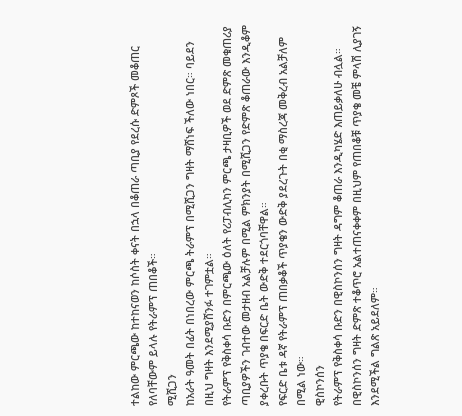ተልከው ምርጫው ከተከናወን ከሶስት ቀናት በኋላ በቆጠራ ጣቢያ የደረሱ ድምጾች መቆጠር የለባቸውም ይላሉ የትራምፕ ጠበቆች።
ሚሺጋን
ከአራት ዓመት በፊት በነበረው ምርጫ ትራምፕ በሚሺጋን ግዛት ማሸነፍ ችለው ነበር። ባይደን በዚህ ግዛት እንደሚያሸንፉ ተገምቷል።
የትራምፕ የቅስቀሳ ቡድን በምርጫው ዕለት የሪፓብሊካን ምርጫ ታዛቢዎች ወደ ድምጽ መቁጠሪያ ጣቢያዎችን ገብተው መታዘብ አልቻሉም በሚል ምክንያት በሚሺጋን የድምጽ ቆጠራው እንዲቆም ያቀረቡት ጥያቄ በፍርድ ቤት ውድቅ ተደርጎባቸዋል።
የፍርድ ቤቱ ዳኛ የትራምፕ ጠበቃቆች ጥያቄን ውድቅ ያደረጉት በቂ ማስረጃ መቅረብ አልቻለም በሚል ነው።
ዊስኮንሰን
የትራምፕ የቅስቀሳ ቡድን በዊስኮንሰን ግዛት ዳግም ቆጠራ እንዲካሄድ እጠይቃለሁ ብሏል።
በዊስኮንሰን ግዛት ድምጽ ተቆጥሮ አልተጠናቀቀም በዚህም የጠበቆቹ ጥያቄ መቼ ምላሽ ሊያገኝ እንደሚችል ግልጽ አይደለም።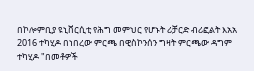በኮሎምቢያ ዩኒቨርሲቲ የሕግ መምህር የሆኑት ሪቻርድ ብሪፎልት እአአ 2016 ተካሂዶ በነበረው ምርጫ በዊስኮንሰን ግዛት ምርጫው ዳግም ተካሂዶ "በመቶዎች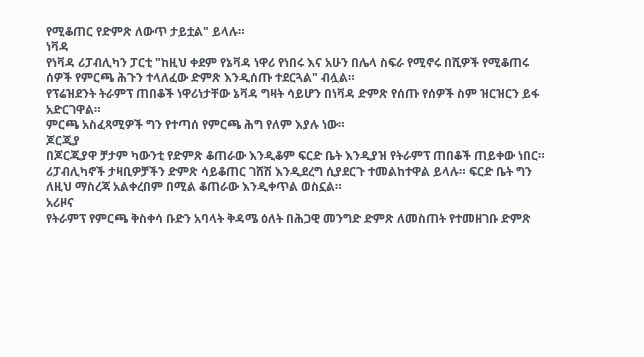የሚቆጠር የድምጽ ለውጥ ታይቷል" ይላሉ።
ነቫዳ
የነቫዳ ሪፓብሊካን ፓርቲ "ከዚህ ቀደም የኔቫዳ ነዋሪ የነበሩ እና አሁን በሌላ ስፍራ የሚኖሩ በሺዎች የሚቆጠሩ ሰዎች የምርጫ ሕጉን ተላለፈው ድምጽ እንዲሰጡ ተደርጓል" ብሏል።
የፕሬዝደንት ትራምፕ ጠበቆች ነዋሪነታቸው ኔቫዳ ግዛት ሳይሆን በነቫዳ ድምጽ የሰጡ የሰዎች ስም ዝርዝርን ይፋ አድርገዋል።
ምርጫ አስፈጻሚዎች ግን የተጣሰ የምርጫ ሕግ የለም እያሉ ነው።
ጆርጂያ
በጆርጂያዋ ቻታም ካውንቲ የድምጽ ቆጠራው እንዲቆም ፍርድ ቤት እንዲያዝ የትራምፕ ጠበቆች ጠይቀው ነበር።
ሪፓብሊካኖች ታዛቢዎቻችን ድምጽ ሳይቆጠር ገሸሽ እንዲደረግ ሲያደርጉ ተመልከተዋል ይላሉ። ፍርድ ቤት ግን ለዚህ ማስረጃ አልቀረበም በሚል ቆጠራው እንዲቀጥል ወስኗል።
አሪዞና
የትራምፕ የምርጫ ቅስቀሳ ቡድን አባላት ቅዳሜ ዕለት በሕጋዊ መንግድ ድምጽ ለመስጠት የተመዘገቡ ድምጽ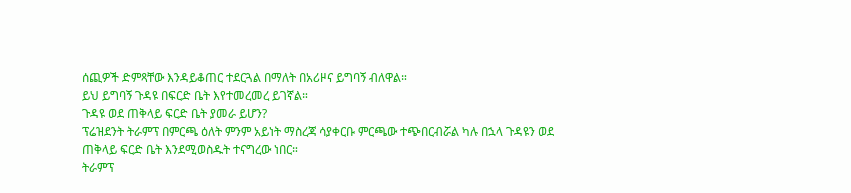ሰጪዎች ድምጻቸው እንዳይቆጠር ተደርጓል በማለት በአሪዞና ይግባኝ ብለዋል።
ይህ ይግባኝ ጉዳዩ በፍርድ ቤት እየተመረመረ ይገኛል።
ጉዳዩ ወደ ጠቅላይ ፍርድ ቤት ያመራ ይሆን?
ፕሬዝደንት ትራምፕ በምርጫ ዕለት ምንም አይነት ማስረጃ ሳያቀርቡ ምርጫው ተጭበርብሯል ካሉ በኋላ ጉዳዩን ወደ ጠቅላይ ፍርድ ቤት እንደሚወስዱት ተናግረው ነበር።
ትራምፕ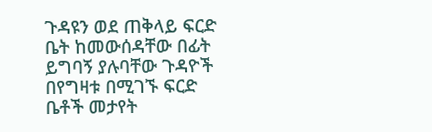ጉዳዩን ወደ ጠቅላይ ፍርድ ቤት ከመውሰዳቸው በፊት ይግባኝ ያሉባቸው ጉዳዮች በየግዛቱ በሚገኙ ፍርድ ቤቶች መታየት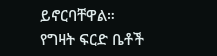ይኖርባቸዋል።
የግዛት ፍርድ ቤቶች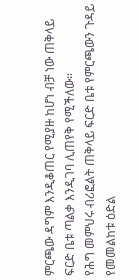ምርጫው ዳግም እንዲቆጠር የሚያዙ ከሆነ ብቻ ነው ጠቅላይ ፍርድ ቤቱ ጣልቃ እንዲገባ ሊጠየቅ የሚችለው።
የሕግ መምህሩ ብሪፎልት ጠቅላይ ፍርድ ቤቱ የምርጫውን ጉዳይ የመመልከቱ ዕድል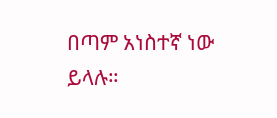በጣም አነስተኛ ነው ይላሉ።